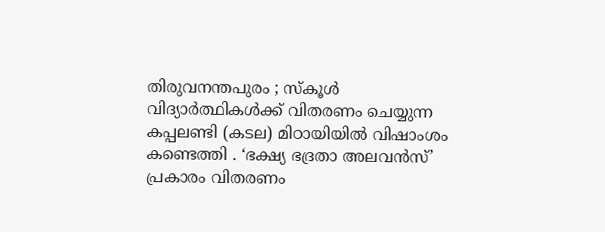തിരുവനന്തപുരം ; സ്കൂൾ വിദ്യാർത്ഥികൾക്ക് വിതരണം ചെയ്യുന്ന കപ്പലണ്ടി (കടല) മിഠായിയിൽ വിഷാംശം കണ്ടെത്തി . ‘ഭക്ഷ്യ ഭദ്രതാ അലവൻസ്’ പ്രകാരം വിതരണം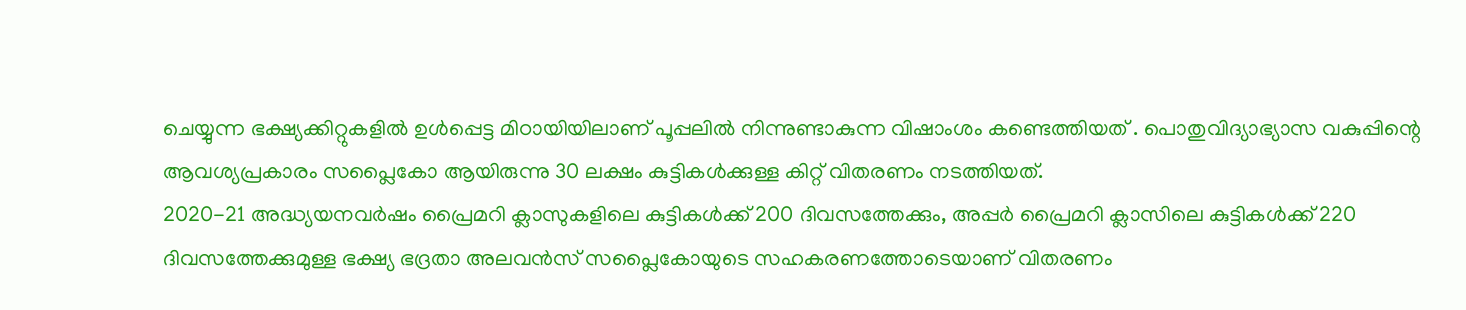ചെയ്യുന്ന ഭക്ഷ്യക്കിറ്റുകളിൽ ഉൾപ്പെട്ട മിഠായിയിലാണ് പൂപ്പലിൽ നിന്നുണ്ടാകുന്ന വിഷാംശം കണ്ടെത്തിയത് . പൊതുവിദ്യാഭ്യാസ വകുപ്പിന്റെ ആവശ്യപ്രകാരം സപ്ലൈകോ ആയിരുന്നു 30 ലക്ഷം കുട്ടികൾക്കുള്ള കിറ്റ് വിതരണം നടത്തിയത്.
2020-21 അദ്ധ്യയനവർഷം പ്രൈമറി ക്ലാസുകളിലെ കുട്ടികൾക്ക് 200 ദിവസത്തേക്കും, അപ്പർ പ്രൈമറി ക്ലാസിലെ കുട്ടികൾക്ക് 220 ദിവസത്തേക്കുമുള്ള ഭക്ഷ്യ ഭദ്രതാ അലവൻസ് സപ്ലൈകോയുടെ സഹകരണത്തോടെയാണ് വിതരണം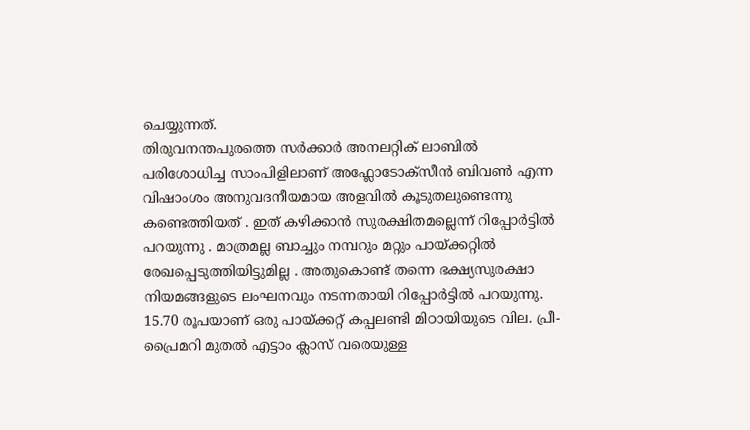ചെയ്യുന്നത്.
തിരുവനന്തപുരത്തെ സർക്കാർ അനലറ്റിക് ലാബിൽ പരിശോധിച്ച സാംപിളിലാണ് അഫ്ലോടോക്സീൻ ബിവൺ എന്ന വിഷാംശം അനുവദനീയമായ അളവിൽ കൂടുതലുണ്ടെന്നു കണ്ടെത്തിയത് . ഇത് കഴിക്കാൻ സുരക്ഷിതമല്ലെന്ന് റിപ്പോർട്ടിൽ പറയുന്നു . മാത്രമല്ല ബാച്ചും നമ്പറും മറ്റും പായ്ക്കറ്റിൽ രേഖപ്പെടുത്തിയിട്ടുമില്ല . അതുകൊണ്ട് തന്നെ ഭക്ഷ്യസുരക്ഷാ നിയമങ്ങളുടെ ലംഘനവും നടന്നതായി റിപ്പോർട്ടിൽ പറയുന്നു.
15.70 രൂപയാണ് ഒരു പായ്ക്കറ്റ് കപ്പലണ്ടി മിഠായിയുടെ വില. പ്രീ-പ്രൈമറി മുതൽ എട്ടാം ക്ലാസ് വരെയുള്ള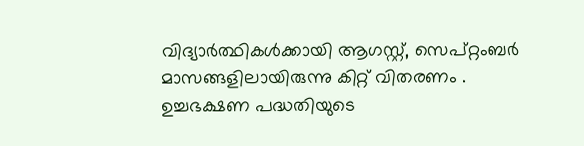വിദ്യാർത്ഥികൾക്കായി ആഗസ്റ്റ്, സെപ്റ്റംബർ മാസങ്ങളിലായിരുന്നു കിറ്റ് വിതരണം .
ഉച്ചഭക്ഷണ പദ്ധതിയുടെ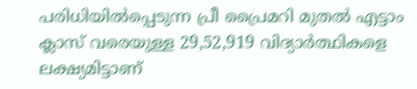പരിധിയിൽപ്പെടുന്ന പ്രീ പ്രൈമറി മുതൽ എട്ടാം ക്ലാസ് വരെയുള്ള 29,52,919 വിദ്യാർത്ഥികളെ ലക്ഷ്യമിട്ടാണ്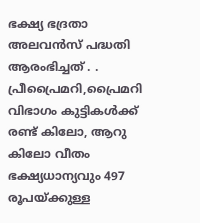ഭക്ഷ്യ ഭദ്രതാ അലവൻസ് പദ്ധതി ആരംഭിച്ചത് . .
പ്രീപ്രൈമറി,പ്രൈമറി വിഭാഗം കുട്ടികൾക്ക് രണ്ട് കിലോ, ആറു കിലോ വീതം ഭക്ഷ്യധാന്യവും 497 രൂപയ്ക്കുള്ള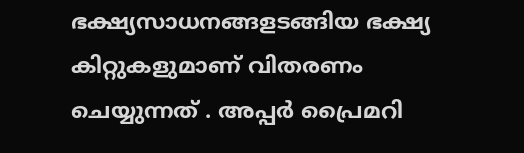ഭക്ഷ്യസാധനങ്ങളടങ്ങിയ ഭക്ഷ്യ കിറ്റുകളുമാണ് വിതരണം ചെയ്യുന്നത് . അപ്പർ പ്രൈമറി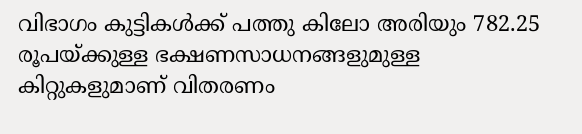വിഭാഗം കുട്ടികൾക്ക് പത്തു കിലോ അരിയും 782.25 രൂപയ്ക്കുള്ള ഭക്ഷണസാധനങ്ങളുമുള്ള കിറ്റുകളുമാണ് വിതരണം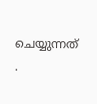ചെയ്യുന്നത് .